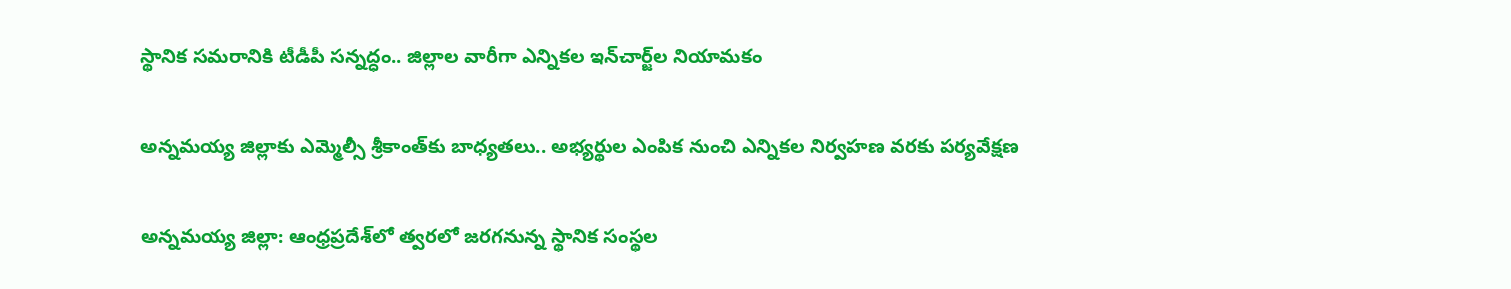స్థానిక సమరానికి టీడీపీ సన్నద్ధం.. జిల్లాల వారీగా ఎన్నికల ఇన్‌చార్జ్‌ల నియామకం

అన్నమయ్య జిల్లాకు ఎమ్మెల్సీ శ్రీకాంత్‌కు బాధ్యతలు.. అభ్యర్థుల ఎంపిక నుంచి ఎన్నికల నిర్వహణ వరకు పర్యవేక్షణ

అన్నమయ్య జిల్లా: ఆంధ్రప్రదేశ్‌లో త్వరలో జరగనున్న స్థానిక సంస్థల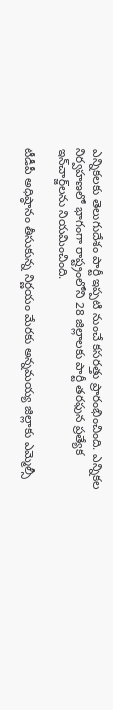ఎన్నికలకు తెలుగుదేశం పార్టీ ఇప్పటి నుంచే కసరత్తు ప్రారంభించింది. ఎన్నికల నిర్వహణలో భాగంగా రాష్ట్రంలోని 28 జిల్లాలకు పార్టీ తరఫున ప్రత్యేక ఇన్‌చార్జ్‌లను నియమించింది.

టీడీపీ అధిష్ఠానం తీసుకున్న నిర్ణయం మేరకు అన్నమయ్య జిల్లాకు ఎమ్మెల్సీ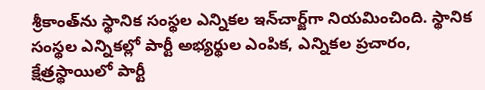శ్రీకాంత్‌ను స్థానిక సంస్థల ఎన్నికల ఇన్‌చార్జ్‌గా నియమించింది. స్థానిక సంస్థల ఎన్నికల్లో పార్టీ అభ్యర్థుల ఎంపిక, ఎన్నికల ప్రచారం, క్షేత్రస్థాయిలో పార్టీ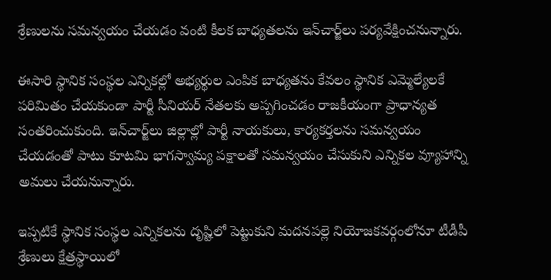శ్రేణులను సమన్వయం చేయడం వంటి కీలక బాధ్యతలను ఇన్‌చార్జ్‌లు పర్యవేక్షించనున్నారు.

ఈసారి స్థానిక సంస్థల ఎన్నికల్లో అభ్యర్థుల ఎంపిక బాధ్యతను కేవలం స్థానిక ఎమ్మెల్యేలకే పరిమితం చేయకుండా పార్టీ సీనియర్ నేతలకు అప్పగించడం రాజకీయంగా ప్రాధాన్యత సంతరించుకుంది. ఇన్‌చార్జ్‌లు జిల్లాల్లో పార్టీ నాయకులు, కార్యకర్తలను సమన్వయం చేయడంతో పాటు కూటమి భాగస్వామ్య పక్షాలతో సమన్వయం చేసుకుని ఎన్నికల వ్యూహాన్ని అమలు చేయనున్నారు.

ఇప్పటికే స్థానిక సంస్థల ఎన్నికలను దృష్టిలో పెట్టుకుని మదనపల్లె నియోజకవర్గంలోనూ టీడీపీ శ్రేణులు క్షేత్రస్థాయిలో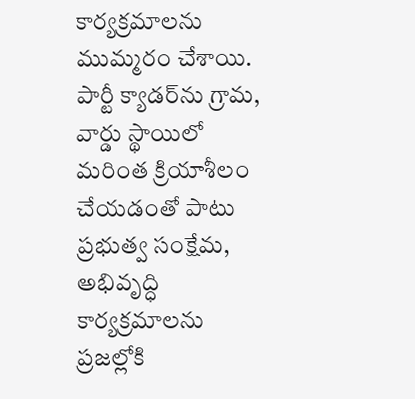కార్యక్రమాలను ముమ్మరం చేశాయి. పార్టీ క్యాడర్‌ను గ్రామ, వార్డు స్థాయిలో మరింత క్రియాశీలం చేయడంతో పాటు ప్రభుత్వ సంక్షేమ, అభివృద్ధి కార్యక్రమాలను ప్రజల్లోకి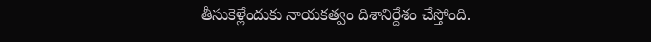తీసుకెళ్లేందుకు నాయకత్వం దిశానిర్దేశం చేస్తోంది.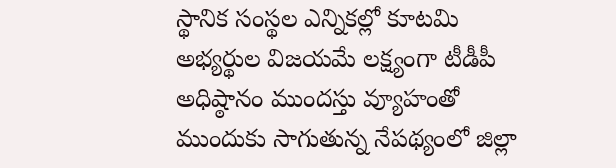స్థానిక సంస్థల ఎన్నికల్లో కూటమి అభ్యర్థుల విజయమే లక్ష్యంగా టీడీపీ అధిష్ఠానం ముందస్తు వ్యూహంతో ముందుకు సాగుతున్న నేపథ్యంలో జిల్లా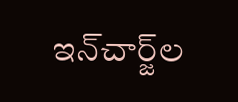ఇన్‌చార్జ్‌ల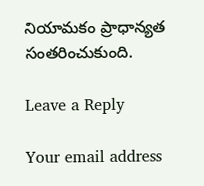నియామకం ప్రాధాన్యత సంతరించుకుంది.

Leave a Reply

Your email address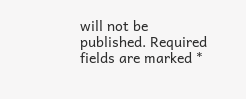will not be published. Required fields are marked *